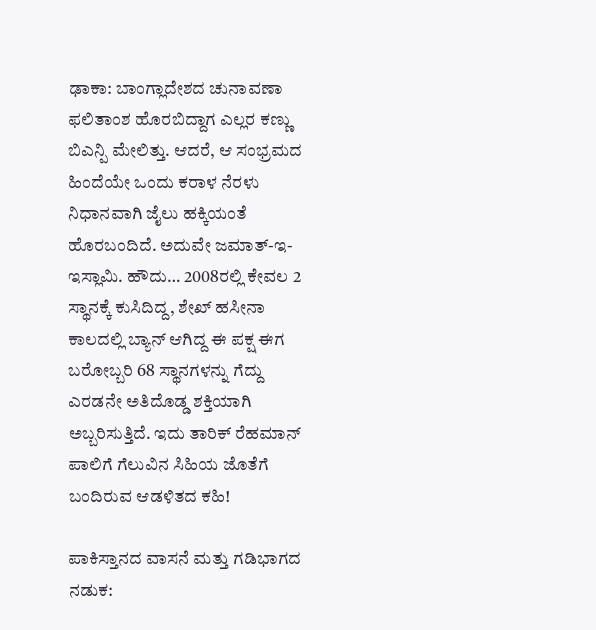ಢಾಕಾ: ಬಾಂಗ್ಲಾದೇಶದ ಚುನಾವಣಾ ಫಲಿತಾಂಶ ಹೊರಬಿದ್ದಾಗ ಎಲ್ಲರ ಕಣ್ಣು ಬಿಎನ್ಪಿ ಮೇಲಿತ್ತು. ಆದರೆ, ಆ ಸಂಭ್ರಮದ ಹಿಂದೆಯೇ ಒಂದು ಕರಾಳ ನೆರಳು ನಿಧಾನವಾಗಿ ಜೈಲು ಹಕ್ಕಿಯಂತೆ ಹೊರಬಂದಿದೆ. ಅದುವೇ ಜಮಾತ್-ಇ-ಇಸ್ಲಾಮಿ. ಹೌದು… 2008ರಲ್ಲಿ ಕೇವಲ 2 ಸ್ಥಾನಕ್ಕೆ ಕುಸಿದಿದ್ದ, ಶೇಖ್ ಹಸೀನಾ ಕಾಲದಲ್ಲಿ ಬ್ಯಾನ್ ಆಗಿದ್ದ ಈ ಪಕ್ಷ ಈಗ ಬರೋಬ್ಬರಿ 68 ಸ್ಥಾನಗಳನ್ನು ಗೆದ್ದು ಎರಡನೇ ಅತಿದೊಡ್ಡ ಶಕ್ತಿಯಾಗಿ ಅಬ್ಬರಿಸುತ್ತಿದೆ. ಇದು ತಾರಿಕ್ ರೆಹಮಾನ್ ಪಾಲಿಗೆ ಗೆಲುವಿನ ಸಿಹಿಯ ಜೊತೆಗೆ ಬಂದಿರುವ ಆಡಳಿತದ ಕಹಿ!

ಪಾಕಿಸ್ತಾನದ ವಾಸನೆ ಮತ್ತು ಗಡಿಭಾಗದ ನಡುಕ: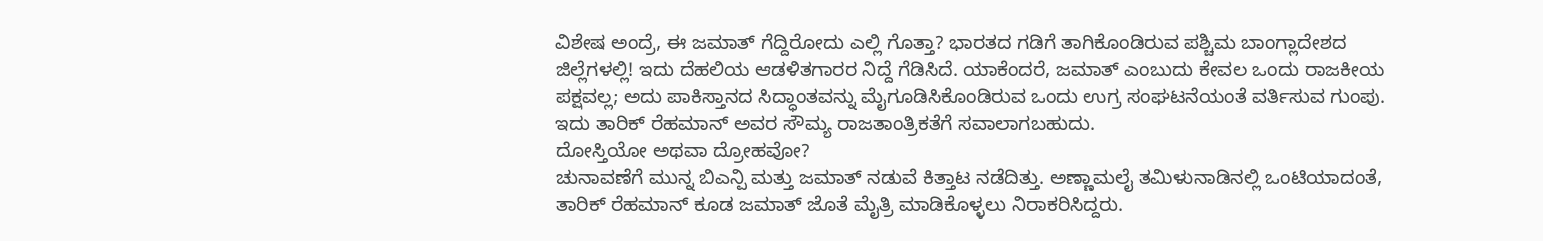ವಿಶೇಷ ಅಂದ್ರೆ, ಈ ಜಮಾತ್ ಗೆದ್ದಿರೋದು ಎಲ್ಲಿ ಗೊತ್ತಾ? ಭಾರತದ ಗಡಿಗೆ ತಾಗಿಕೊಂಡಿರುವ ಪಶ್ಚಿಮ ಬಾಂಗ್ಲಾದೇಶದ ಜಿಲ್ಲೆಗಳಲ್ಲಿ! ಇದು ದೆಹಲಿಯ ಆಡಳಿತಗಾರರ ನಿದ್ದೆ ಗೆಡಿಸಿದೆ. ಯಾಕೆಂದರೆ, ಜಮಾತ್ ಎಂಬುದು ಕೇವಲ ಒಂದು ರಾಜಕೀಯ ಪಕ್ಷವಲ್ಲ; ಅದು ಪಾಕಿಸ್ತಾನದ ಸಿದ್ಧಾಂತವನ್ನು ಮೈಗೂಡಿಸಿಕೊಂಡಿರುವ ಒಂದು ಉಗ್ರ ಸಂಘಟನೆಯಂತೆ ವರ್ತಿಸುವ ಗುಂಪು. ಇದು ತಾರಿಕ್ ರೆಹಮಾನ್ ಅವರ ಸೌಮ್ಯ ರಾಜತಾಂತ್ರಿಕತೆಗೆ ಸವಾಲಾಗಬಹುದು.
ದೋಸ್ತಿಯೋ ಅಥವಾ ದ್ರೋಹವೋ?
ಚುನಾವಣೆಗೆ ಮುನ್ನ ಬಿಎನ್ಪಿ ಮತ್ತು ಜಮಾತ್ ನಡುವೆ ಕಿತ್ತಾಟ ನಡೆದಿತ್ತು. ಅಣ್ಣಾಮಲೈ ತಮಿಳುನಾಡಿನಲ್ಲಿ ಒಂಟಿಯಾದಂತೆ, ತಾರಿಕ್ ರೆಹಮಾನ್ ಕೂಡ ಜಮಾತ್ ಜೊತೆ ಮೈತ್ರಿ ಮಾಡಿಕೊಳ್ಳಲು ನಿರಾಕರಿಸಿದ್ದರು.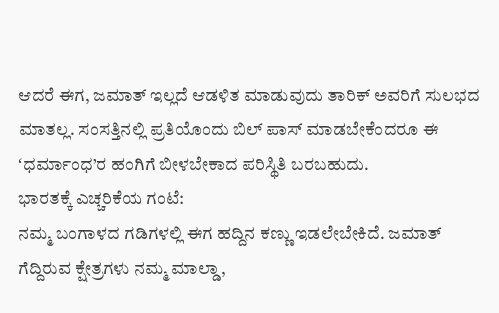ಆದರೆ ಈಗ, ಜಮಾತ್ ಇಲ್ಲದೆ ಆಡಳಿತ ಮಾಡುವುದು ತಾರಿಕ್ ಅವರಿಗೆ ಸುಲಭದ ಮಾತಲ್ಲ. ಸಂಸತ್ತಿನಲ್ಲಿ ಪ್ರತಿಯೊಂದು ಬಿಲ್ ಪಾಸ್ ಮಾಡಬೇಕೆಂದರೂ ಈ ʻಧರ್ಮಾಂಧ’ರ ಹಂಗಿಗೆ ಬೀಳಬೇಕಾದ ಪರಿಸ್ಥಿತಿ ಬರಬಹುದು.
ಭಾರತಕ್ಕೆ ಎಚ್ಚರಿಕೆಯ ಗಂಟೆ:
ನಮ್ಮ ಬಂಗಾಳದ ಗಡಿಗಳಲ್ಲಿ ಈಗ ಹದ್ದಿನ ಕಣ್ಣು ಇಡಲೇಬೇಕಿದೆ. ಜಮಾತ್ ಗೆದ್ದಿರುವ ಕ್ಷೇತ್ರಗಳು ನಮ್ಮ ಮಾಲ್ಡಾ,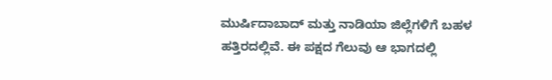ಮುರ್ಷಿದಾಬಾದ್ ಮತ್ತು ನಾಡಿಯಾ ಜಿಲ್ಲೆಗಳಿಗೆ ಬಹಳ ಹತ್ತಿರದಲ್ಲಿವೆ. ಈ ಪಕ್ಷದ ಗೆಲುವು ಆ ಭಾಗದಲ್ಲಿ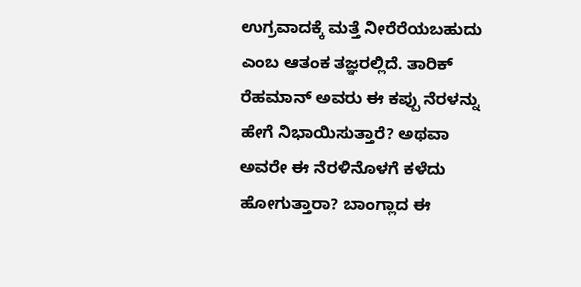ಉಗ್ರವಾದಕ್ಕೆ ಮತ್ತೆ ನೀರೆರೆಯಬಹುದು ಎಂಬ ಆತಂಕ ತಜ್ಞರಲ್ಲಿದೆ. ತಾರಿಕ್ ರೆಹಮಾನ್ ಅವರು ಈ ಕಪ್ಪು ನೆರಳನ್ನು ಹೇಗೆ ನಿಭಾಯಿಸುತ್ತಾರೆ? ಅಥವಾ ಅವರೇ ಈ ನೆರಳಿನೊಳಗೆ ಕಳೆದು ಹೋಗುತ್ತಾರಾ? ಬಾಂಗ್ಲಾದ ಈ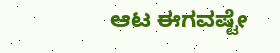ಆಟ ಈಗವಷ್ಟೇ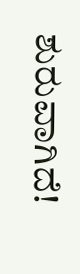ಶುರುವಾಗಿದೆ!